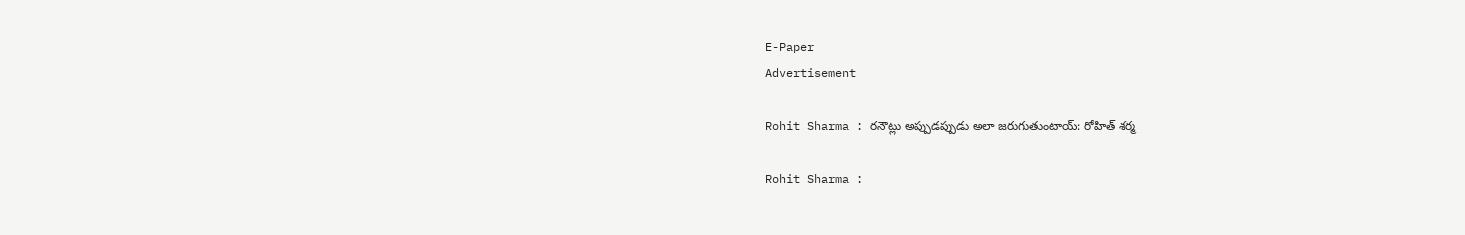E-Paper
Advertisement

Rohit Sharma : రనౌట్లు అప్పుడప్పుడు అలా జరుగుతుంటాయ్: రోహిత్ శర్మ

Rohit Sharma :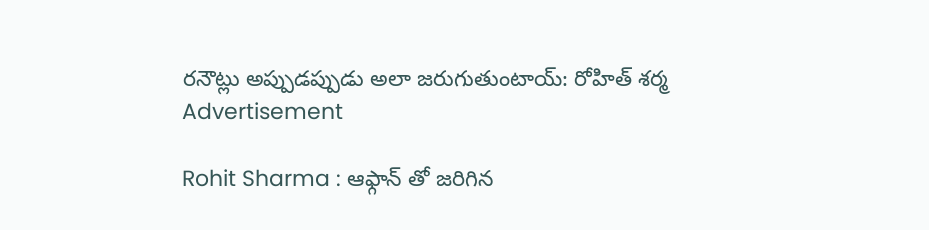రనౌట్లు అప్పుడప్పుడు అలా జరుగుతుంటాయ్: రోహిత్ శర్మ
Advertisement

Rohit Sharma : ఆఫ్గాన్ తో జరిగిన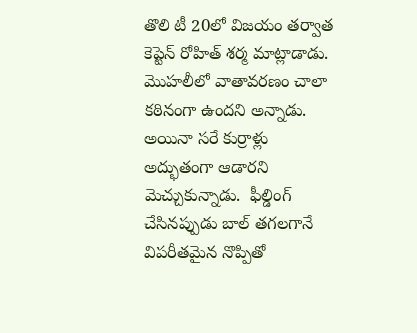తొలి టీ 20లో విజయం తర్వాత కెప్టెన్ రోహిత్ శర్మ మాట్లాడాడు. మొహలీలో వాతావరణం చాలా కఠినంగా ఉందని అన్నాడు. అయినా సరే కుర్రాళ్లు అద్భుతంగా ఆడారని మెచ్చుకున్నాడు.  ఫీల్డింగ్ చేసినప్పుడు బాల్ తగలగానే విపరీతమైన నొప్పితో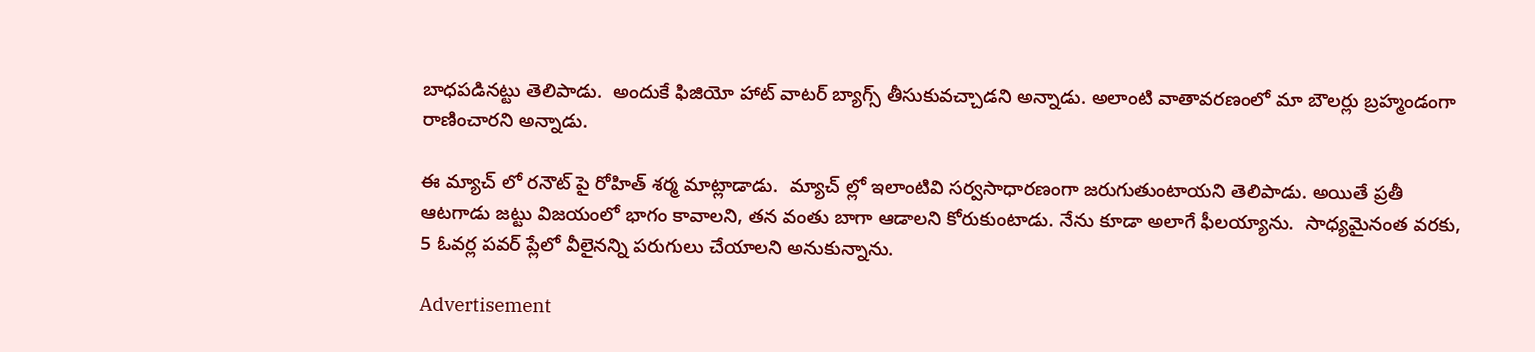బాధపడినట్టు తెలిపాడు.  అందుకే ఫిజియో హాట్ వాటర్ బ్యాగ్స్ తీసుకువచ్చాడని అన్నాడు. అలాంటి వాతావరణంలో మా బౌలర్లు బ్రహ్మండంగా రాణించారని అన్నాడు.

ఈ మ్యాచ్ లో రనౌట్ పై రోహిత్ శర్మ మాట్లాడాడు.  మ్యాచ్ ల్లో ఇలాంటివి సర్వసాధారణంగా జరుగుతుంటాయని తెలిపాడు. అయితే ప్రతీ ఆటగాడు జట్టు విజయంలో భాగం కావాలని, తన వంతు బాగా ఆడాలని కోరుకుంటాడు. నేను కూడా అలాగే ఫీలయ్యాను.  సాధ్యమైనంత వరకు, 5 ఓవర్ల పవర్ ప్లేలో వీలైనన్ని పరుగులు చేయాలని అనుకున్నాను.

Advertisement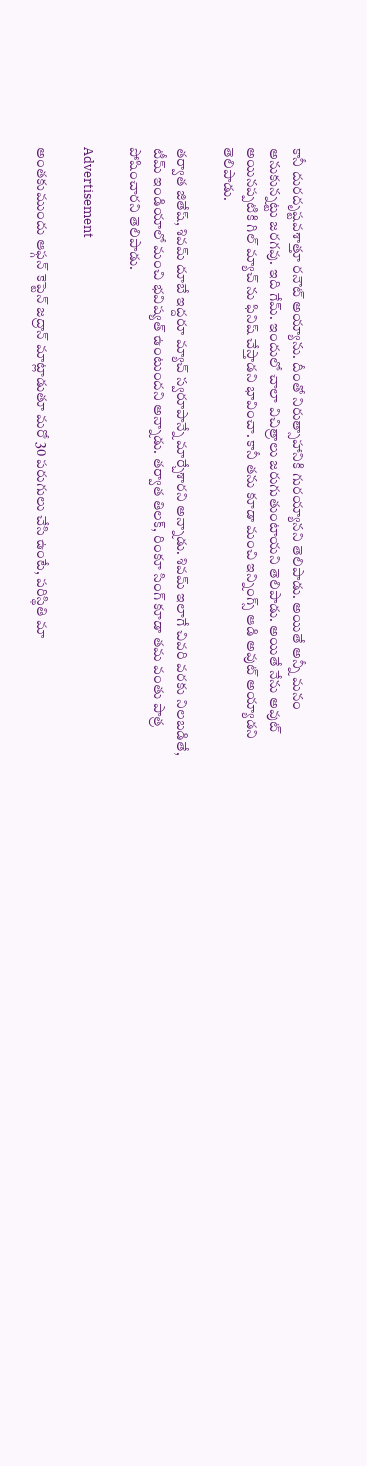కానీ దురదృష్టవశాత్తూ రనౌట్ అయ్యాను. దీంతో నిరుత్సాహానికి గురయ్యానని తెలిపాడు. అయితే అన్నీ మనం అనుకున్నట్టు జరగవు. ఇది గేమ్. ఇందులో చాలా విచిత్రాలు జరుగుతుంటాయని తెలిపాడు. అయితే నేను అవుట్ అయినప్పటికి గిల్ మ్యాచ్ ను ఫినిష్ చేస్తాడని భావించా. కానీ తను కూడా మంచి ఇన్నింగ్స్ ఆడి అవుట్ అయ్యాడని తెలిపాడు.

తర్వాత జితేష్, శివమ్ దూబే ఇద్దరూ మ్యాచ్ స్వరూపాన్నే మార్చేశారని అన్నాడు. శివమ్ ఇలాగే చివరి వరకు నిలబడితే, టీమ్ ఇండియాలో మంచి భవిష్యత్ ఉంటుందని అన్నాడు. తర్వాత తిలక్, రింకూ సింగ్ కూడా తమ వంతు పాత్ర పోషించారని తెలిపాడు.

Advertisement

అంతకుముందు ఆఫ్గన్ కెప్టెన్ జద్రాన్ మాట్లాడుతూ మరో 30 పరుగులు చేసి ఉంటే, పరిస్థితి మా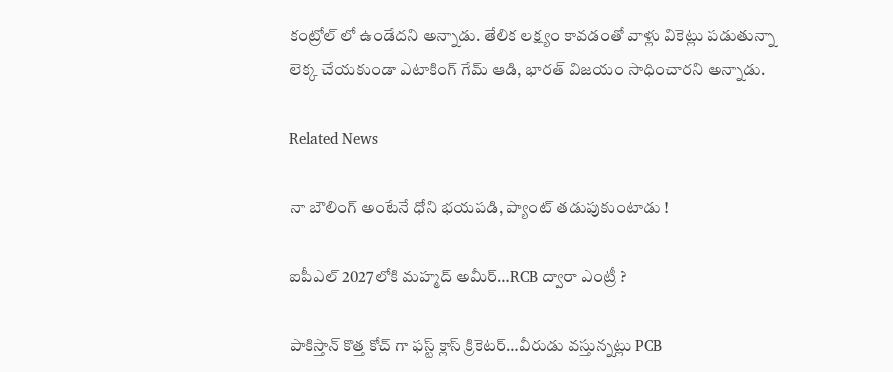కంట్రోల్ లో ఉండేదని అన్నాడు. తేలిక లక్ష్యం కావడంతో వాళ్లు వికెట్లు పడుతున్నా లెక్క చేయకుండా ఎటాకింగ్ గేమ్ ఆడి, భారత్ విజయం సాధించారని అన్నాడు.

Related News

నా బౌలింగ్ అంటేనే ధోని భ‌య‌ప‌డి, ప్యాంట్ త‌డుపుకుంటాడు !

ఐపీఎల్ 2027లోకి మహ్మద్ అమీర్…RCB ద్వారా ఎంట్రీ ?

పాకిస్తాన్ కొత్త‌ కోచ్ గా ఫ‌స్ట్ క్లాస్ క్రికెట‌ర్‌…వీరుడు వ‌స్తున్న‌ట్లు PCB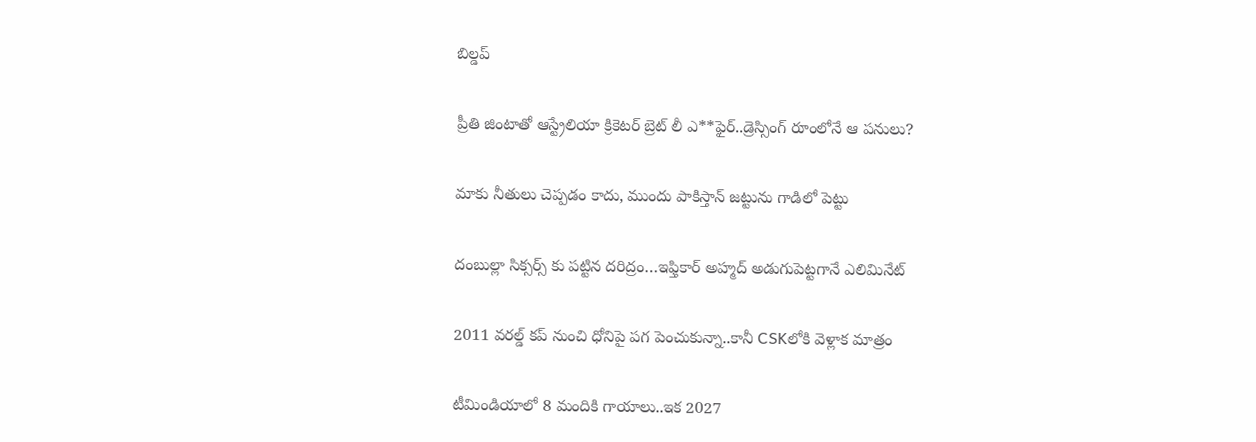బిల్డ‌ప్

ప్రీతి జింటాతో ఆస్ట్రేలియా క్రికెట‌ర్‌ బ్రెట్ లీ ఎ**ఫైర్‌..డ్రెస్సింగ్ రూంలోనే ఆ ప‌నులు?

మాకు నీతులు చెప్ప‌డం కాదు, ముందు పాకిస్తాన్ జ‌ట్టును గాడిలో పెట్టు

దంబుల్లా సిక్సర్స్ కు ప‌ట్టిన ద‌రిద్రం…ఇఫ్తికార్ అహ్మద్ అడుగుపెట్ట‌గానే ఎలిమినేట్

2011 వ‌ర‌ల్డ్ క‌ప్ నుంచి ధోనిపై ప‌గ పెంచుకున్నా..కానీ CSKలోకి వెళ్లాక మాత్రం

టీమిండియాలో 8 మందికి గాయాలు..ఇక 2027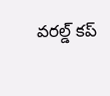వ‌ర‌ల్డ్ క‌ప్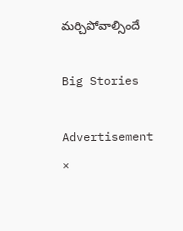మ‌ర్చిపోవాల్సిందే

Big Stories

Advertisement
×